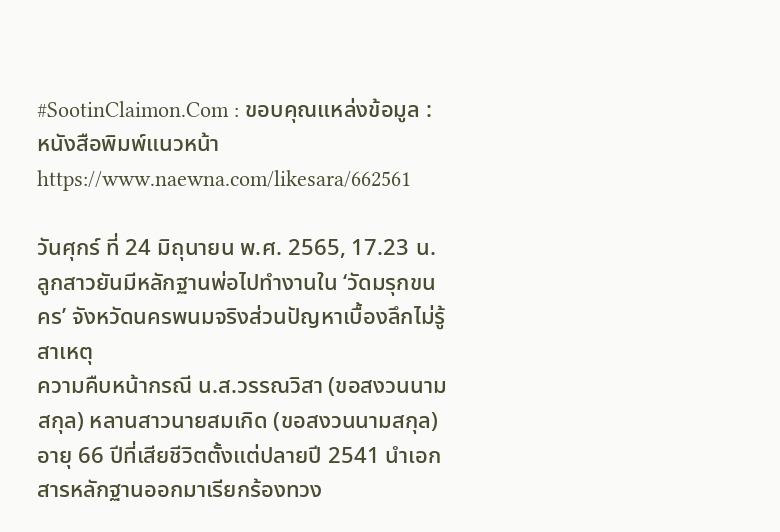#SootinClaimon.Com : ขอบคุณแหล่งข้อมูล : หนังสือพิมพ์แนวหน้า
https://www.naewna.com/likesara/662561

วันศุกร์ ที่ 24 มิถุนายน พ.ศ. 2565, 17.23 น.
ลูกสาวยันมีหลักฐานพ่อไปทำงานใน ‘วัดมรุกขนคร’ จังหวัดนครพนมจริงส่วนปัญหาเบื้องลึกไม่รู้สาเหตุ
ความคืบหน้ากรณี น.ส.วรรณวิสา (ขอสงวนนามสกุล) หลานสาวนายสมเกิด (ขอสงวนนามสกุล) อายุ 66 ปีที่เสียชีวิตตั้งแต่ปลายปี 2541 นำเอกสารหลักฐานออกมาเรียกร้องทวง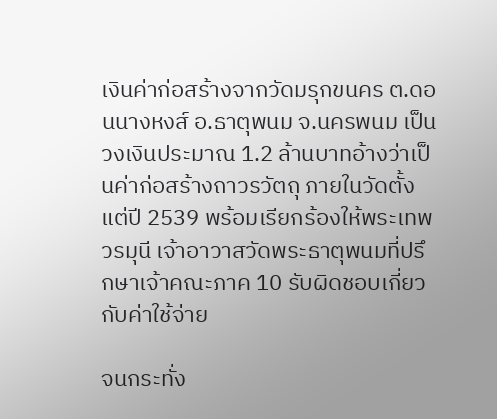เงินค่าก่อสร้างจากวัดมรุกขนคร ต.ดอนนางหงส์ อ.ธาตุพนม จ.นครพนม เป็นวงเงินประมาณ 1.2 ล้านบาทอ้างว่าเป็นค่าก่อสร้างถาวรวัตถุ ภายในวัดตั้งแต่ปี 2539 พร้อมเรียกร้องให้พระเทพวรมุนี เจ้าอาวาสวัดพระธาตุพนมที่ปรึกษาเจ้าคณะภาค 10 รับผิดชอบเกี่ยวกับค่าใช้จ่าย

จนกระทั่ง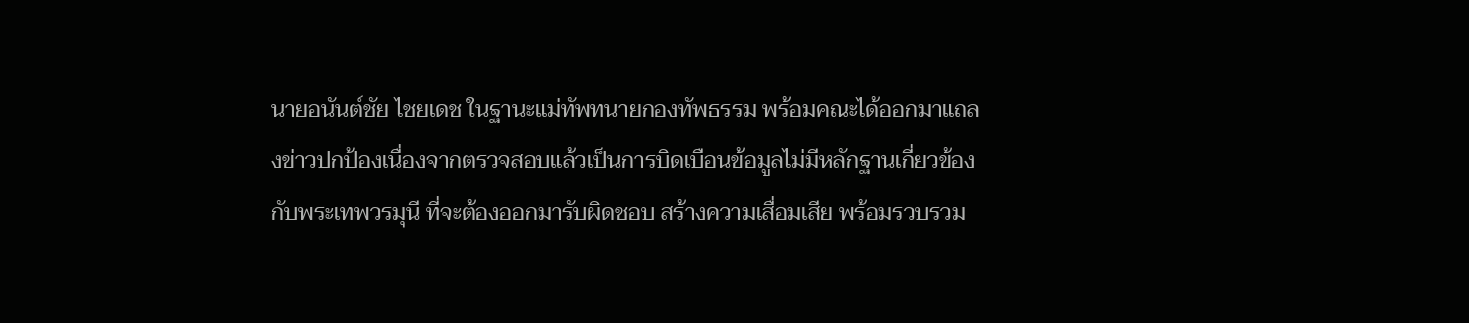นายอนันต์ชัย ไชยเดช ในฐานะแม่ทัพทนายกองทัพธรรม พร้อมคณะได้ออกมาแถลงข่าวปกป้องเนื่องจากตรวจสอบแล้วเป็นการบิดเบือนข้อมูลไม่มีหลักฐานเกี่ยวข้องกับพระเทพวรมุนี ที่จะต้องออกมารับผิดชอบ สร้างความเสื่อมเสีย พร้อมรวบรวม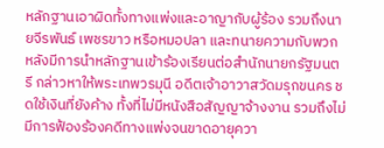หลักฐานเอาผิดทั้งทางแพ่งและอาญากับผู้ร้อง รวมถึงนายจีรพันธ์ เพชรขาว หรือหมอปลา และทนายความกับพวก หลังมีการนำหลักฐานเข้าร้องเรียนต่อสำนักนายกรัฐมนตรี กล่าวหาให้พระเทพวรมุนี อดีตเจ้าอาวาสวัดมรุกขนคร ชดใช้เงินที่ยังค้าง ทั้งที่ไม่มีหนังสือสัญญาจ้างงาน รวมถึงไม่มีการฟ้องร้องคดีทางแพ่งจนขาดอายุควา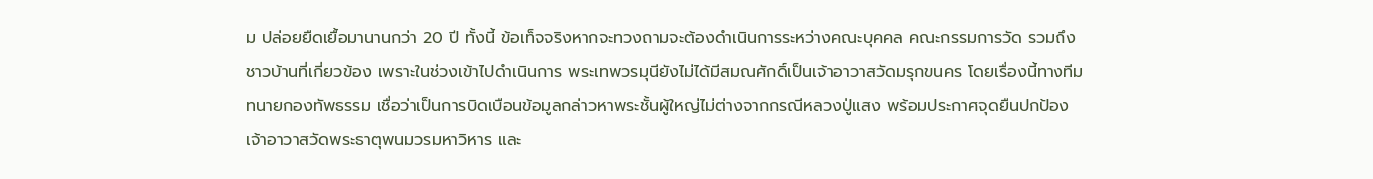ม ปล่อยยืดเยื้อมานานกว่า 20 ปี ทั้งนี้ ข้อเท็จจริงหากจะทวงถามจะต้องดำเนินการระหว่างคณะบุคคล คณะกรรมการวัด รวมถึงชาวบ้านที่เกี่ยวข้อง เพราะในช่วงเข้าไปดำเนินการ พระเทพวรมุนียังไม่ได้มีสมณศักดิ์เป็นเจ้าอาวาสวัดมรุกขนคร โดยเรื่องนี้ทางทีมทนายกองทัพธรรม เชื่อว่าเป็นการบิดเบือนข้อมูลกล่าวหาพระชั้นผู้ใหญ่ไม่ต่างจากกรณีหลวงปู่แสง พร้อมประกาศจุดยืนปกป้อง เจ้าอาวาสวัดพระธาตุพนมวรมหาวิหาร และ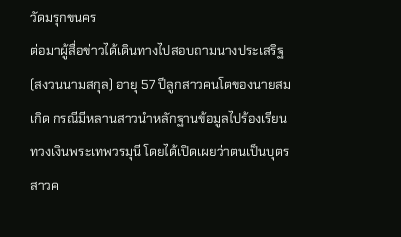วัดมรุกขนคร
ต่อมาผู้สื่อข่าวได้เดินทางไปสอบถามนางประเสริฐ (สงวนนามสกุล) อายุ 57 ปีลูกสาวคนโตของนายสมเกิด กรณีมีหลานสาวนำหลักฐานข้อมูลไปร้องเรียนทวงเงินพระเทพวรมุนี โดยได้เปิดเผยว่าตนเป็นบุตรสาวค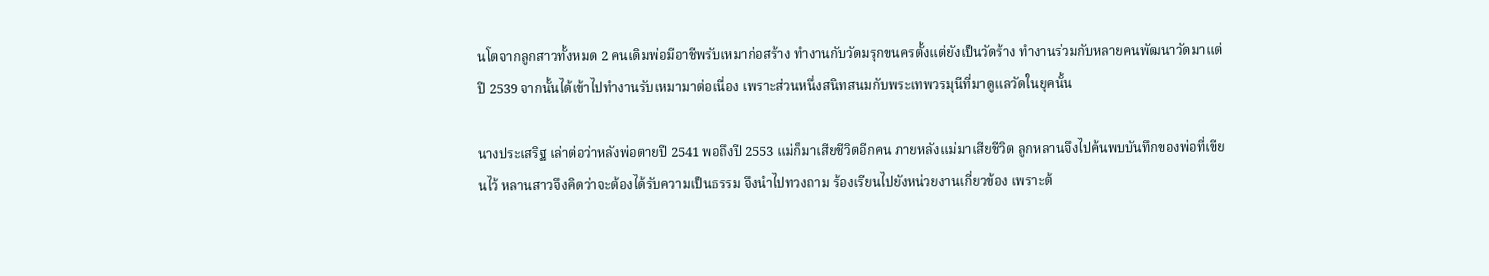นโตจากลูกสาวทั้งหมด 2 คนเดิมพ่อมีอาชีพรับเหมาก่อสร้าง ทำงานกับวัดมรุกขนครตั้งแต่ยังเป็นวัดร้าง ทำงานร่วมกับหลายคนพัฒนาวัดมาแต่ปี 2539 จากนั้นได้เข้าไปทำงานรับเหมามาต่อเนื่อง เพราะส่วนหนึ่งสนิทสนมกับพระเทพวรมุนีที่มาดูแลวัดในยุคนั้น

นางประเสริฐ เล่าต่อว่าหลังพ่อตายปี 2541 พอถึงปี 2553 แม่ก็มาเสียชีวิตอีกคน ภายหลังแม่มาเสียชีวิต ลูกหลานจึงไปค้นพบบันทึกของพ่อที่เขียนไว้ หลานสาวจึงคิดว่าจะต้องได้รับความเป็นธรรม จึงนำไปทวงถาม ร้องเรียนไปยังหน่วยงานเกี่ยวข้อง เพราะต้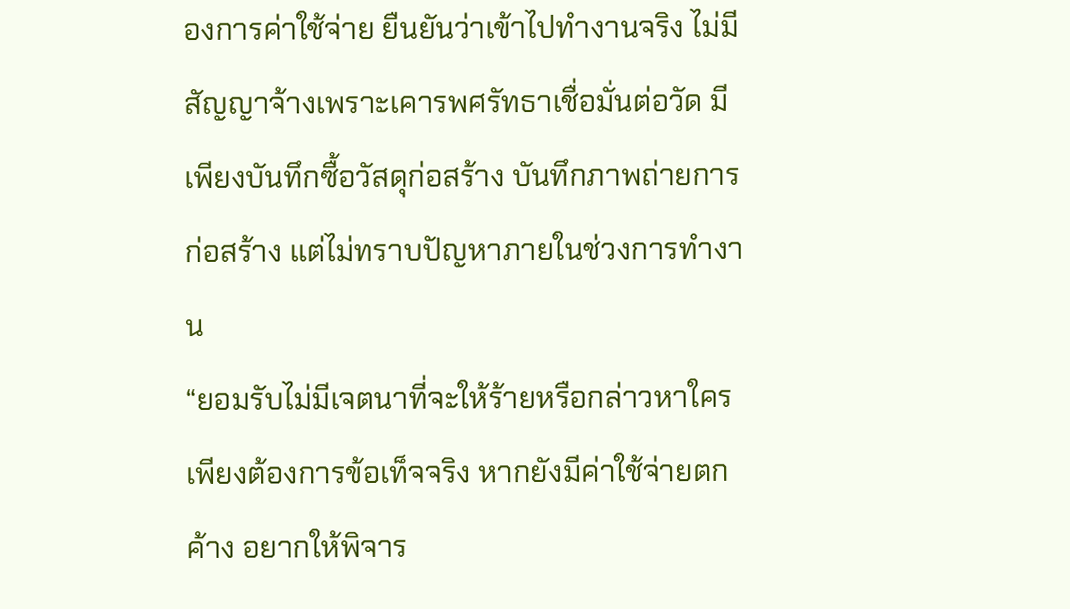องการค่าใช้จ่าย ยืนยันว่าเข้าไปทำงานจริง ไม่มีสัญญาจ้างเพราะเคารพศรัทธาเชื่อมั่นต่อวัด มีเพียงบันทึกซื้อวัสดุก่อสร้าง บันทึกภาพถ่ายการก่อสร้าง แต่ไม่ทราบปัญหาภายในช่วงการทำงาน
“ยอมรับไม่มีเจตนาที่จะให้ร้ายหรือกล่าวหาใคร เพียงต้องการข้อเท็จจริง หากยังมีค่าใช้จ่ายตกค้าง อยากให้พิจาร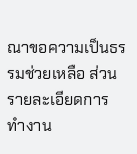ณาขอความเป็นธรรมช่วยเหลือ ส่วนรายละเอียดการทำงาน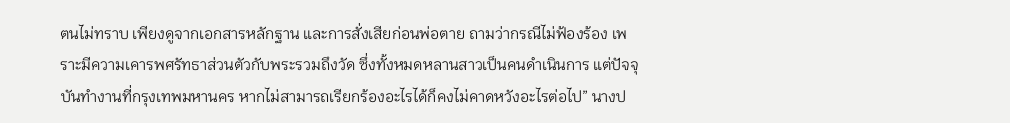ตนไม่ทราบ เพียงดูจากเอกสารหลักฐาน และการสั่งเสียก่อนพ่อตาย ถามว่ากรณีไม่ฟ้องร้อง เพราะมีความเคารพศรัทธาส่วนตัวกับพระรวมถึงวัด ซึ่งทั้งหมดหลานสาวเป็นคนดำเนินการ แต่ปัจจุบันทำงานที่กรุงเทพมหานคร หากไม่สามารถเรียกร้องอะไรได้ก็คงไม่คาดหวังอะไรต่อไป” นางป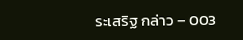ระเสริฐ กล่าว – 003